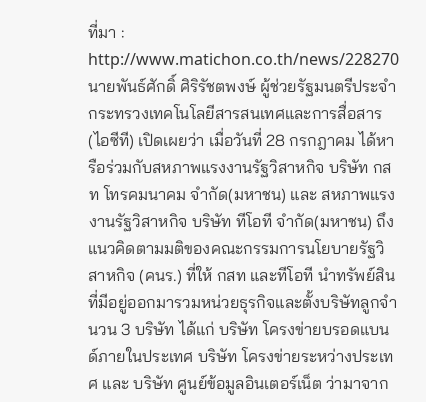ที่มา :
http://www.matichon.co.th/news/228270
นายพันธ์ศักดิ์ ศิริรัชตพงษ์ ผู้ช่วยรัฐมนตรีประจำกระทรวงเทคโนโลยีสารสนเทศและการสื่อสาร (ไอซีที) เปิดเผยว่า เมื่อวันที่ 28 กรกฎาคม ได้หารือร่วมกับสหภาพแรงงานรัฐวิสาหกิจ บริษัท กสท โทรคมนาคม จำกัด(มหาชน) และ สหภาพแรงงานรัฐวิสาหกิจ บริษัท ทีโอที จำกัด(มหาชน) ถึงแนวคิดตามมติของคณะกรรมการนโยบายรัฐวิสาหกิจ (คนร.) ที่ให้ กสท และทีโอที นำทรัพย์สินที่มีอยู่ออกมารวมหน่วยธุรกิจและตั้งบริษัทลูกจำนวน 3 บริษัท ได้แก่ บริษัท โครงข่ายบรอดแบนด์ภายในประเทศ บริษัท โครงข่ายระหว่างประเทศ และ บริษัท ศูนย์ข้อมูลอินเตอร์เน็ต ว่ามาจาก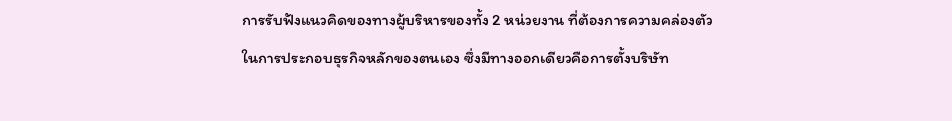การรับฟังแนวคิดของทางผู้บริหารของทั้ง 2 หน่วยงาน ที่ต้องการความคล่องตัวในการประกอบธุรกิจหลักของตนเอง ซึ่งมีทางออกเดียวคือการตั้งบริษัท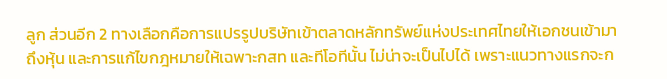ลูก ส่วนอีก 2 ทางเลือกคือการแปรรูปบริษัทเข้าตลาดหลักทรัพย์แห่งประเทศไทยให้เอกชนเข้ามาถึงหุ้น และการแก้ไขกฎหมายให้เฉพาะกสท และทีโอทีนั้น ไม่น่าจะเป็นไปได้ เพราะแนวทางแรกจะก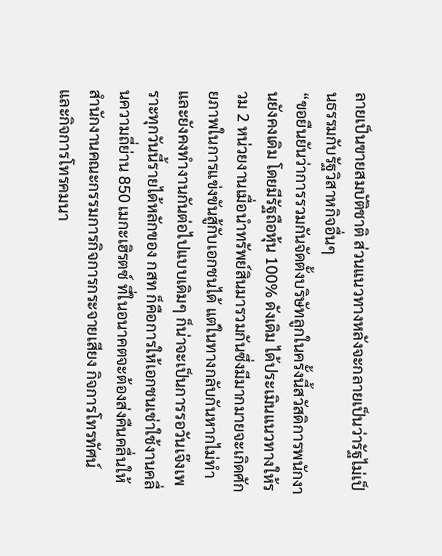ลายเป็นขายสมบัติชาติ ส่วนแนวทางหลังจะกลายเป็นว่ารัฐไม่เป็นธรรมกับรัฐวิสาหกิจอื่นๆ
“ขอยืนยันว่าการรวมกันจัดตั้งบริษัทลูกในครั้งนี้สวัสดิการพนักงานยังคงเดิม โดยมีรัฐถือหุ้น 100% ดังเดิม ได้ประเมินแนวทางให้รวม 2 หน่วยงานเมื่อนำทรัพย์สินมารวมกันซึ่งมีมากมายจะเกิดศักยภาพในการแข่งขันสู้กับเอกชนได้ แต่ในทางกลับกันหากไม่ทำ และยังคงทำงานกันต่อไปแบบเดิมๆ ก็น่าจะเป็นการรอวันเจ๊งเพราะทุกวันนี้รายได้หลักของ กสท ก็คือการให้เอกชนเช่าใช้งานคลื่นความถี่ย่าน 850 เมกะเฮิรตซ์ ที่ในอนาคตจะต้องส่งคืนคลื่นให้สำนักงานคณะกรรมการกิจการกระจายเสียง กิจการโทรทัศน์ และกิจการโทรคมนา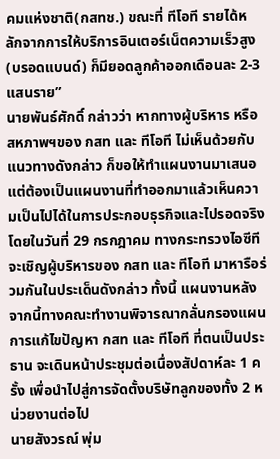คมแห่งชาติ(กสทช.) ขณะที่ ทีโอที รายได้หลักจากการให้บริการอินเตอร์เน็ตความเร็วสูง(บรอดแบนด์) ก็มียอดลูกค้าออกเดือนละ 2-3 แสนราย”
นายพันธ์ศักดิ์ กล่าวว่า หากทางผู้บริหาร หรือ สหภาพฯของ กสท และ ทีโอที ไม่เห็นด้วยกับแนวทางดังกล่าว ก็ขอให้ทำแผนงานมาเสนอ แต่ต้องเป็นแผนงานที่ทำออกมาแล้วเห็นความเป็นไปได้ในการประกอบธุรกิจและไปรอดจริง โดยในวันที่ 29 กรกฎาคม ทางกระทรวงไอซีทีจะเชิญผู้บริหารของ กสท และ ทีโอที มาหารือร่วมกันในประเด็นดังกล่าว ทั้งนี้ แผนงานหลังจากนี้ทางคณะทำงานพิจารณากลั่นกรองแผนการแก้ไขปัญหา กสท และ ทีโอที ที่ตนเป็นประธาน จะเดินหน้าประชุมต่อเนื่องสัปดาห์ละ 1 ครั้ง เพื่อนำไปสู่การจัดตั้งบริษัทลูกของทั้ง 2 หน่วยงานต่อไป
นายสังวรณ์ พุ่ม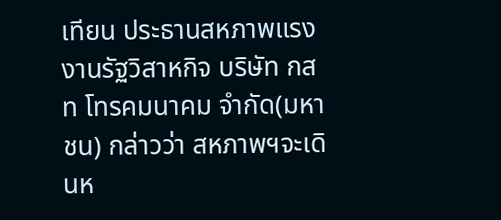เทียน ประธานสหภาพแรงงานรัฐวิสาหกิจ บริษัท กสท โทรคมนาคม จำกัด(มหาชน) กล่าวว่า สหภาพฯจะเดินห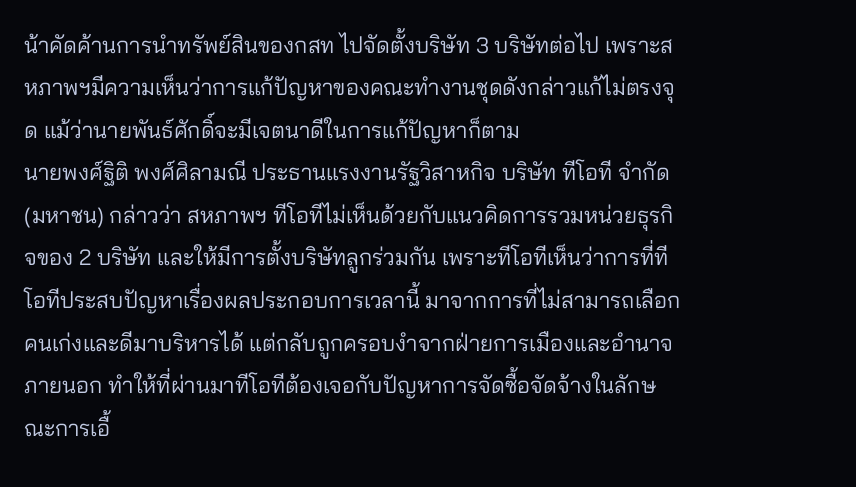น้าคัดค้านการนำทรัพย์สินของกสท ไปจัดตั้งบริษัท 3 บริษัทต่อไป เพราะสหภาพฯมีความเห็นว่าการแก้ปัญหาของคณะทำงานชุดดังกล่าวแก้ไม่ตรงจุด แม้ว่านายพันธ์ศักดิ์จะมีเจตนาดีในการแก้ปัญหาก็ตาม
นายพงศ์ฐิติ พงศ์ศิลามณี ประธานแรงงานรัฐวิสาหกิจ บริษัท ทีโอที จำกัด(มหาชน) กล่าวว่า สหภาพฯ ทีโอทีไม่เห็นด้วยกับแนวคิดการรวมหน่วยธุรกิจของ 2 บริษัท และให้มีการตั้งบริษัทลูกร่วมกัน เพราะทีโอทีเห็นว่าการที่ทีโอทีประสบปัญหาเรื่องผลประกอบการเวลานี้ มาจากการที่ไม่สามารถเลือกคนเก่งและดีมาบริหารได้ แต่กลับถูกครอบงำจากฝ่ายการเมืองและอำนาจภายนอก ทำให้ที่ผ่านมาทีโอทีต้องเจอกับปัญหาการจัดซื้อจัดจ้างในลักษณะการเอื้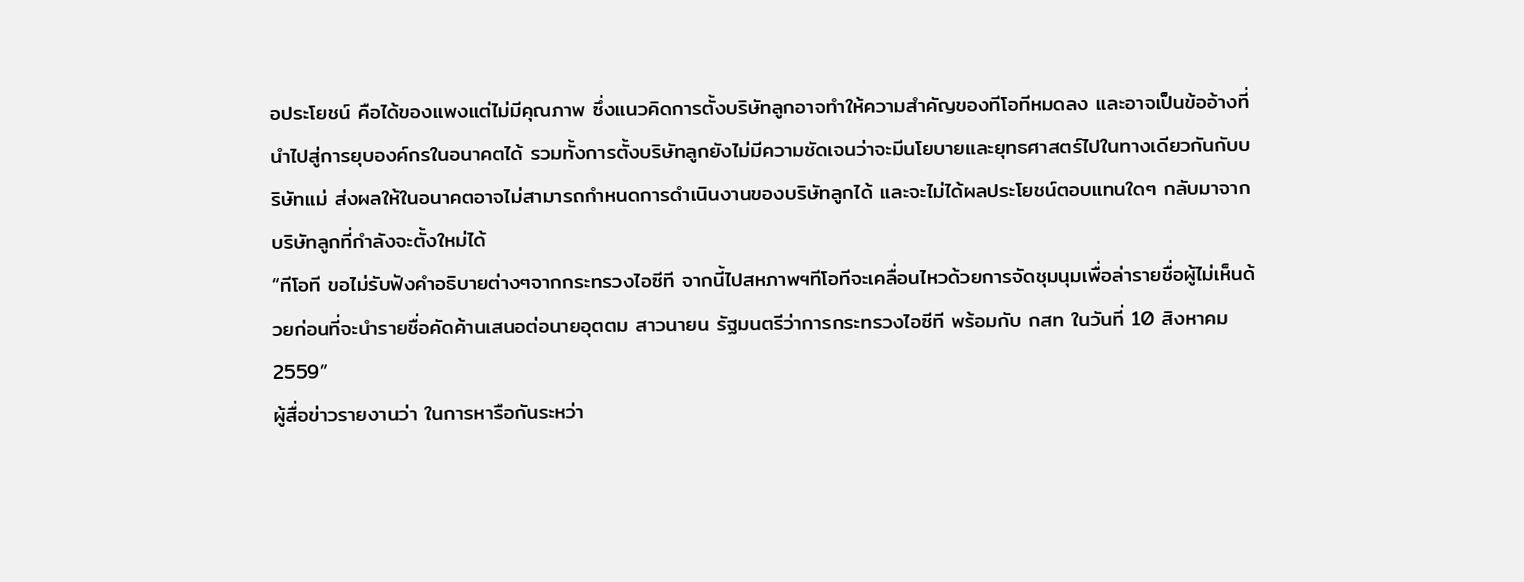อประโยชน์ คือได้ของแพงแต่ไม่มีคุณภาพ ซึ่งแนวคิดการตั้งบริษัทลูกอาจทำให้ความสำคัญของทีโอทีหมดลง และอาจเป็นข้ออ้างที่นำไปสู่การยุบองค์กรในอนาคตได้ รวมทั้งการตั้งบริษัทลูกยังไม่มีความชัดเจนว่าจะมีนโยบายและยุทธศาสตร์ไปในทางเดียวกันกับบริษัทแม่ ส่งผลให้ในอนาคตอาจไม่สามารถกำหนดการดำเนินงานของบริษัทลูกได้ และจะไม่ได้ผลประโยชน์ตอบแทนใดๆ กลับมาจากบริษัทลูกที่กำลังจะตั้งใหม่ได้
“ทีโอที ขอไม่รับฟังคำอธิบายต่างๆจากกระทรวงไอซีที จากนี้ไปสหภาพฯทีโอทีจะเคลื่อนไหวด้วยการจัดชุมนุมเพื่อล่ารายชื่อผู้ไม่เห็นด้วยก่อนที่จะนำรายชื่อคัดค้านเสนอต่อนายอุตตม สาวนายน รัฐมนตรีว่าการกระทรวงไอซีที พร้อมกับ กสท ในวันที่ 10 สิงหาคม 2559”
ผู้สื่อข่าวรายงานว่า ในการหารือกันระหว่า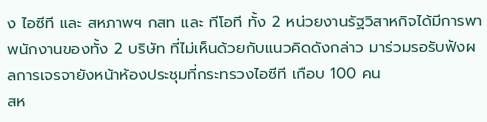ง ไอซีที และ สหภาพฯ กสท และ ทีโอที ทั้ง 2 หน่วยงานรัฐวิสาหกิจได้มีการพาพนักงานของทั้ง 2 บริษัท ที่ไม่เห็นด้วยกับแนวคิดดังกล่าว มาร่วมรอรับฟังผลการเจรจายังหน้าห้องประชุมที่กระทรวงไอซีที เกือบ 100 คน
สห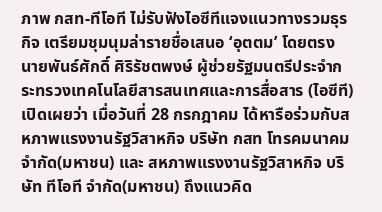ภาพ กสท-ทีโอที ไม่รับฟังไอซีทีแจงแนวทางรวมธุรกิจ เตรียมชุมนุมล่ารายชื่อเสนอ ‘อุตตม’ โดยตรง
นายพันธ์ศักดิ์ ศิริรัชตพงษ์ ผู้ช่วยรัฐมนตรีประจำกระทรวงเทคโนโลยีสารสนเทศและการสื่อสาร (ไอซีที) เปิดเผยว่า เมื่อวันที่ 28 กรกฎาคม ได้หารือร่วมกับสหภาพแรงงานรัฐวิสาหกิจ บริษัท กสท โทรคมนาคม จำกัด(มหาชน) และ สหภาพแรงงานรัฐวิสาหกิจ บริษัท ทีโอที จำกัด(มหาชน) ถึงแนวคิด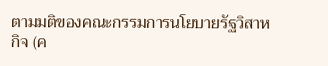ตามมติของคณะกรรมการนโยบายรัฐวิสาหกิจ (ค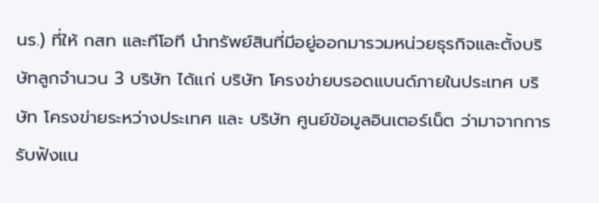นร.) ที่ให้ กสท และทีโอที นำทรัพย์สินที่มีอยู่ออกมารวมหน่วยธุรกิจและตั้งบริษัทลูกจำนวน 3 บริษัท ได้แก่ บริษัท โครงข่ายบรอดแบนด์ภายในประเทศ บริษัท โครงข่ายระหว่างประเทศ และ บริษัท ศูนย์ข้อมูลอินเตอร์เน็ต ว่ามาจากการรับฟังแน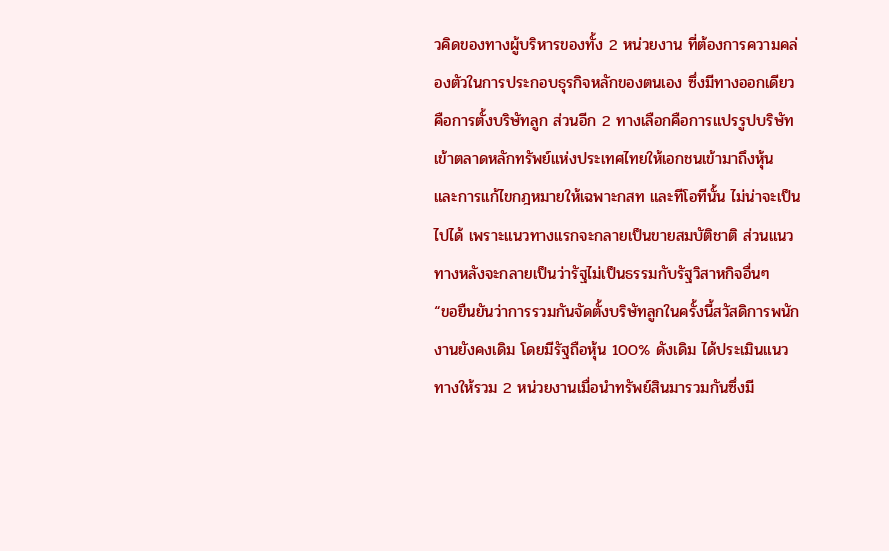วคิดของทางผู้บริหารของทั้ง 2 หน่วยงาน ที่ต้องการความคล่องตัวในการประกอบธุรกิจหลักของตนเอง ซึ่งมีทางออกเดียวคือการตั้งบริษัทลูก ส่วนอีก 2 ทางเลือกคือการแปรรูปบริษัทเข้าตลาดหลักทรัพย์แห่งประเทศไทยให้เอกชนเข้ามาถึงหุ้น และการแก้ไขกฎหมายให้เฉพาะกสท และทีโอทีนั้น ไม่น่าจะเป็นไปได้ เพราะแนวทางแรกจะกลายเป็นขายสมบัติชาติ ส่วนแนวทางหลังจะกลายเป็นว่ารัฐไม่เป็นธรรมกับรัฐวิสาหกิจอื่นๆ
“ขอยืนยันว่าการรวมกันจัดตั้งบริษัทลูกในครั้งนี้สวัสดิการพนักงานยังคงเดิม โดยมีรัฐถือหุ้น 100% ดังเดิม ได้ประเมินแนวทางให้รวม 2 หน่วยงานเมื่อนำทรัพย์สินมารวมกันซึ่งมี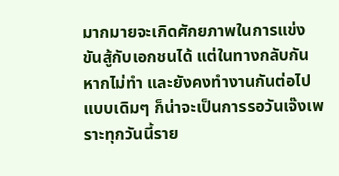มากมายจะเกิดศักยภาพในการแข่งขันสู้กับเอกชนได้ แต่ในทางกลับกันหากไม่ทำ และยังคงทำงานกันต่อไปแบบเดิมๆ ก็น่าจะเป็นการรอวันเจ๊งเพราะทุกวันนี้ราย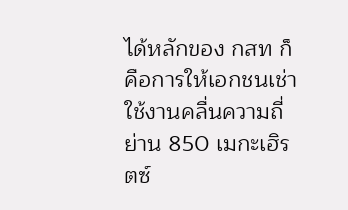ได้หลักของ กสท ก็คือการให้เอกชนเช่าใช้งานคลื่นความถี่ย่าน 850 เมกะเฮิรตซ์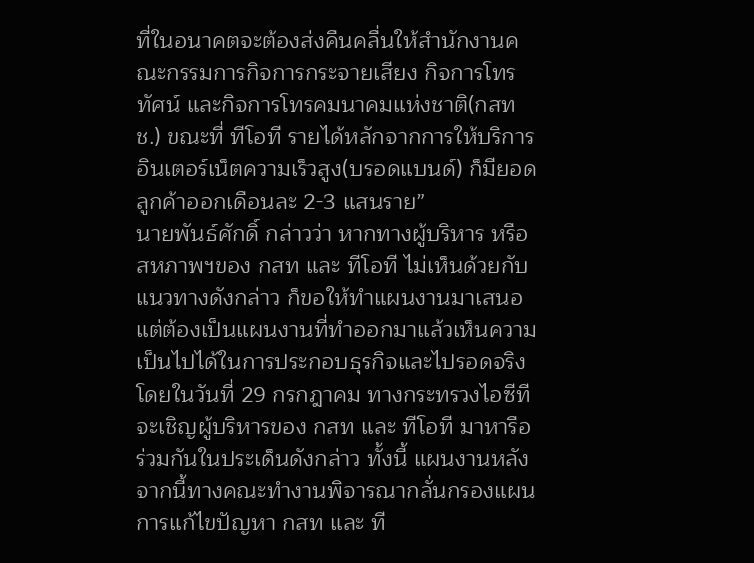ที่ในอนาคตจะต้องส่งคืนคลื่นให้สำนักงานคณะกรรมการกิจการกระจายเสียง กิจการโทรทัศน์ และกิจการโทรคมนาคมแห่งชาติ(กสทช.) ขณะที่ ทีโอที รายได้หลักจากการให้บริการอินเตอร์เน็ตความเร็วสูง(บรอดแบนด์) ก็มียอดลูกค้าออกเดือนละ 2-3 แสนราย”
นายพันธ์ศักดิ์ กล่าวว่า หากทางผู้บริหาร หรือ สหภาพฯของ กสท และ ทีโอที ไม่เห็นด้วยกับแนวทางดังกล่าว ก็ขอให้ทำแผนงานมาเสนอ แต่ต้องเป็นแผนงานที่ทำออกมาแล้วเห็นความเป็นไปได้ในการประกอบธุรกิจและไปรอดจริง โดยในวันที่ 29 กรกฎาคม ทางกระทรวงไอซีทีจะเชิญผู้บริหารของ กสท และ ทีโอที มาหารือร่วมกันในประเด็นดังกล่าว ทั้งนี้ แผนงานหลังจากนี้ทางคณะทำงานพิจารณากลั่นกรองแผนการแก้ไขปัญหา กสท และ ที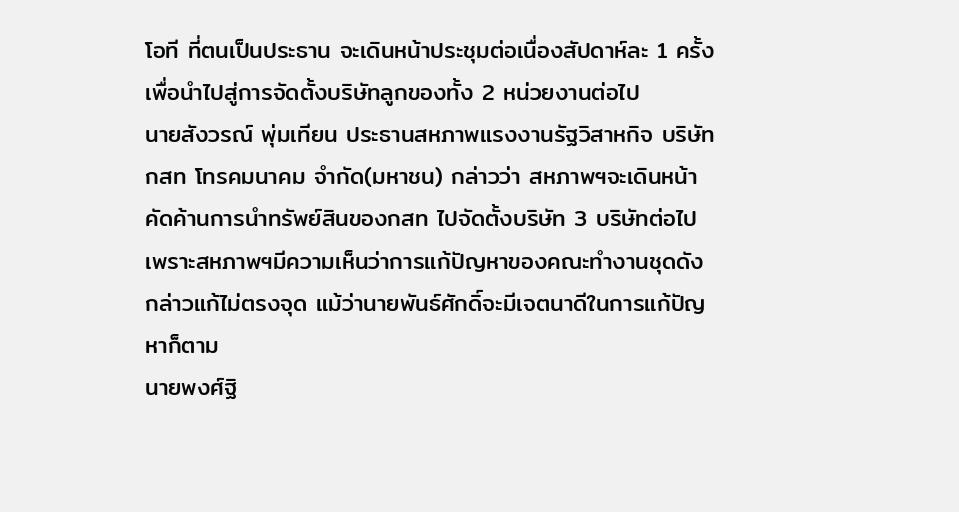โอที ที่ตนเป็นประธาน จะเดินหน้าประชุมต่อเนื่องสัปดาห์ละ 1 ครั้ง เพื่อนำไปสู่การจัดตั้งบริษัทลูกของทั้ง 2 หน่วยงานต่อไป
นายสังวรณ์ พุ่มเทียน ประธานสหภาพแรงงานรัฐวิสาหกิจ บริษัท กสท โทรคมนาคม จำกัด(มหาชน) กล่าวว่า สหภาพฯจะเดินหน้าคัดค้านการนำทรัพย์สินของกสท ไปจัดตั้งบริษัท 3 บริษัทต่อไป เพราะสหภาพฯมีความเห็นว่าการแก้ปัญหาของคณะทำงานชุดดังกล่าวแก้ไม่ตรงจุด แม้ว่านายพันธ์ศักดิ์จะมีเจตนาดีในการแก้ปัญหาก็ตาม
นายพงศ์ฐิ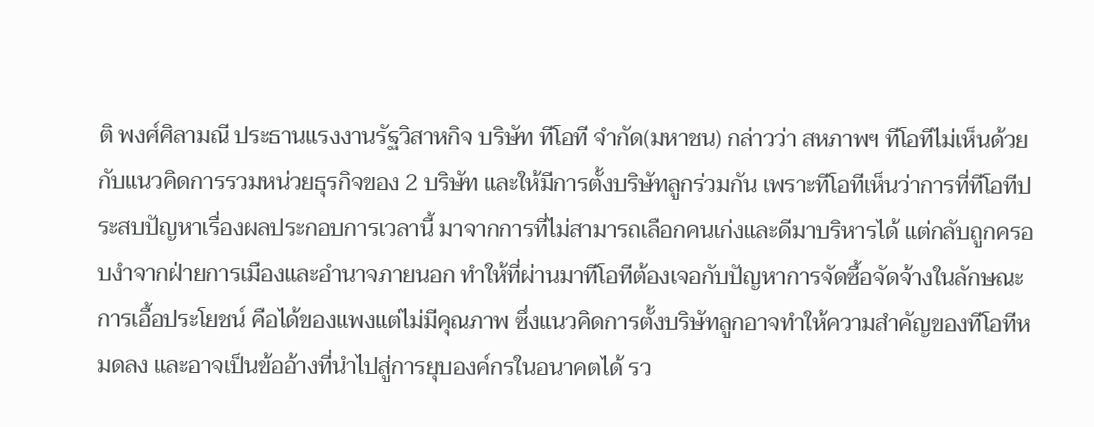ติ พงศ์ศิลามณี ประธานแรงงานรัฐวิสาหกิจ บริษัท ทีโอที จำกัด(มหาชน) กล่าวว่า สหภาพฯ ทีโอทีไม่เห็นด้วยกับแนวคิดการรวมหน่วยธุรกิจของ 2 บริษัท และให้มีการตั้งบริษัทลูกร่วมกัน เพราะทีโอทีเห็นว่าการที่ทีโอทีประสบปัญหาเรื่องผลประกอบการเวลานี้ มาจากการที่ไม่สามารถเลือกคนเก่งและดีมาบริหารได้ แต่กลับถูกครอบงำจากฝ่ายการเมืองและอำนาจภายนอก ทำให้ที่ผ่านมาทีโอทีต้องเจอกับปัญหาการจัดซื้อจัดจ้างในลักษณะการเอื้อประโยชน์ คือได้ของแพงแต่ไม่มีคุณภาพ ซึ่งแนวคิดการตั้งบริษัทลูกอาจทำให้ความสำคัญของทีโอทีหมดลง และอาจเป็นข้ออ้างที่นำไปสู่การยุบองค์กรในอนาคตได้ รว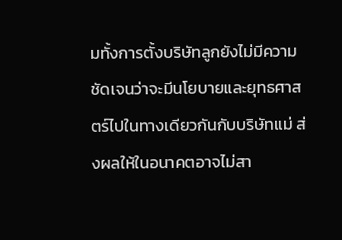มทั้งการตั้งบริษัทลูกยังไม่มีความชัดเจนว่าจะมีนโยบายและยุทธศาสตร์ไปในทางเดียวกันกับบริษัทแม่ ส่งผลให้ในอนาคตอาจไม่สา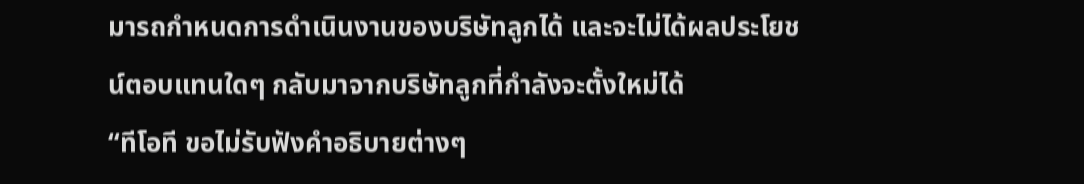มารถกำหนดการดำเนินงานของบริษัทลูกได้ และจะไม่ได้ผลประโยชน์ตอบแทนใดๆ กลับมาจากบริษัทลูกที่กำลังจะตั้งใหม่ได้
“ทีโอที ขอไม่รับฟังคำอธิบายต่างๆ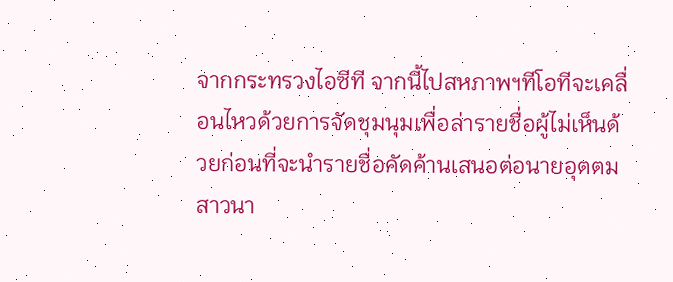จากกระทรวงไอซีที จากนี้ไปสหภาพฯทีโอทีจะเคลื่อนไหวด้วยการจัดชุมนุมเพื่อล่ารายชื่อผู้ไม่เห็นด้วยก่อนที่จะนำรายชื่อคัดค้านเสนอต่อนายอุตตม สาวนา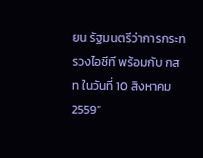ยน รัฐมนตรีว่าการกระทรวงไอซีที พร้อมกับ กสท ในวันที่ 10 สิงหาคม 2559”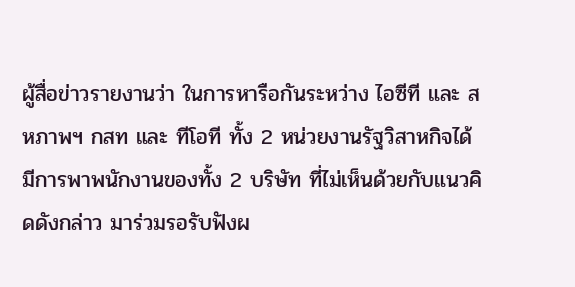ผู้สื่อข่าวรายงานว่า ในการหารือกันระหว่าง ไอซีที และ สหภาพฯ กสท และ ทีโอที ทั้ง 2 หน่วยงานรัฐวิสาหกิจได้มีการพาพนักงานของทั้ง 2 บริษัท ที่ไม่เห็นด้วยกับแนวคิดดังกล่าว มาร่วมรอรับฟังผ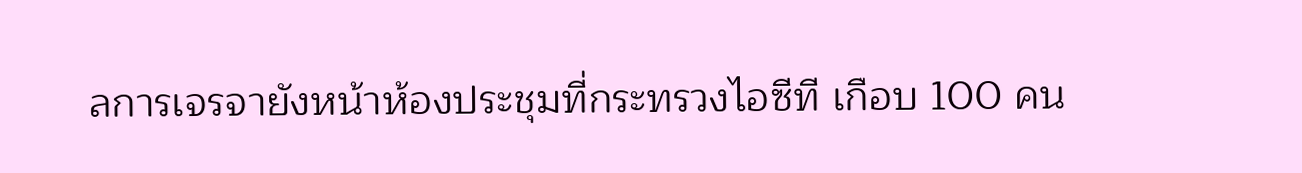ลการเจรจายังหน้าห้องประชุมที่กระทรวงไอซีที เกือบ 100 คน